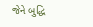જેને બુદ્ધિ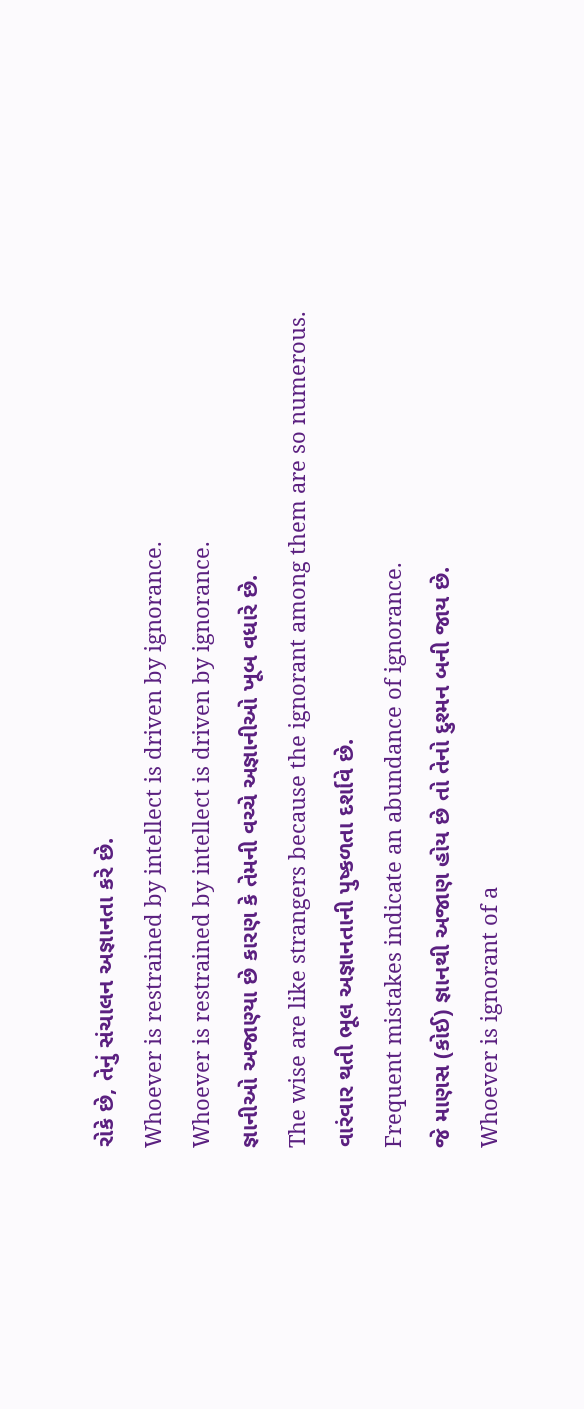રોકે છે, તેનું સંચાલન અજ્ઞાનતા કરે છે.
Whoever is restrained by intellect is driven by ignorance.
Whoever is restrained by intellect is driven by ignorance.
જ્ઞાનીઓ અજાણ્યા છે કારણ કે તેમની વચ્ચે અજ્ઞાનીઓ ખૂબ વધારે છે.
The wise are like strangers because the ignorant among them are so numerous.
વારંવાર થતી ભૂલ અજ્ઞાનતાની પુષ્કળતા દર્શાવે છે.
Frequent mistakes indicate an abundance of ignorance.
જે માણસ (કોઈ) જ્ઞાનથી અજાણ હોય છે તો તેનો દુશ્મન બની જાય છે.
Whoever is ignorant of a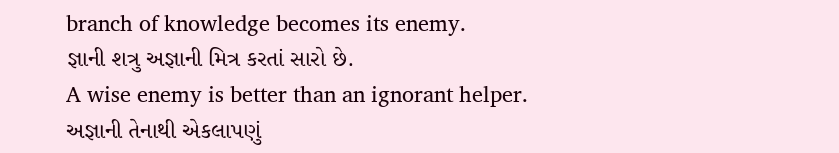branch of knowledge becomes its enemy.
જ્ઞાની શત્રુ અજ્ઞાની મિત્ર કરતાં સારો છે.
A wise enemy is better than an ignorant helper.
અજ્ઞાની તેનાથી એકલાપણું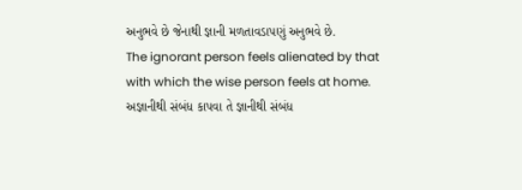અનુભવે છે જેનાથી જ્ઞાની મળતાવડાપણું અનુભવે છે.
The ignorant person feels alienated by that with which the wise person feels at home.
અજ્ઞાનીથી સંબંધ કાપવા તે જ્ઞાનીથી સંબંધ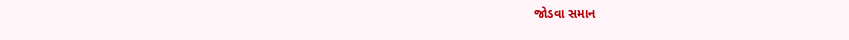જોડવા સમાન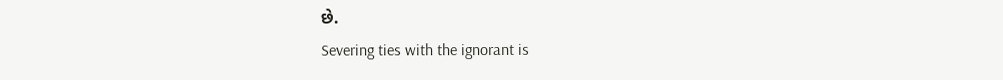છે.
Severing ties with the ignorant is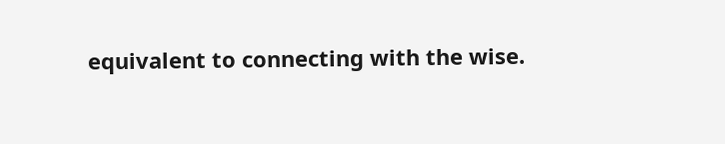equivalent to connecting with the wise.